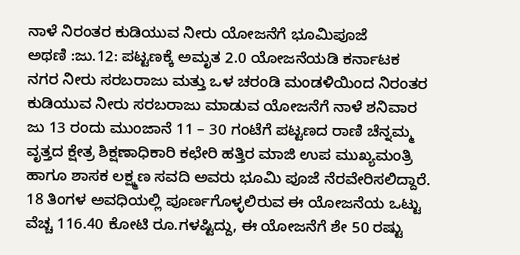ನಾಳೆ ನಿರಂತರ ಕುಡಿಯುವ ನೀರು ಯೋಜನೆಗೆ ಭೂಮಿಪೂಜೆ
ಅಥಣಿ :ಜು.12: ಪಟ್ಟಣಕ್ಕೆ ಅಮೃತ 2.0 ಯೋಜನೆಯಡಿ ಕರ್ನಾಟಕ ನಗರ ನೀರು ಸರಬರಾಜು ಮತ್ತು ಒಳ ಚರಂಡಿ ಮಂಡಳಿಯಿಂದ ನಿರಂತರ ಕುಡಿಯುವ ನೀರು ಸರಬರಾಜು ಮಾಡುವ ಯೋಜನೆಗೆ ನಾಳೆ ಶನಿವಾರ ಜು 13 ರಂದು ಮುಂಜಾನೆ 11 – 30 ಗಂಟೆಗೆ ಪಟ್ಟಣದ ರಾಣಿ ಚೆನ್ನಮ್ಮ ವೃತ್ತದ ಕ್ಷೇತ್ರ ಶಿಕ್ಷಣಾಧಿಕಾರಿ ಕಛೇರಿ ಹತ್ತಿರ ಮಾಜಿ ಉಪ ಮುಖ್ಯಮಂತ್ರಿ ಹಾಗೂ ಶಾಸಕ ಲಕ್ಷ್ಮಣ ಸವದಿ ಅವರು ಭೂಮಿ ಪೂಜೆ ನೆರವೇರಿಸಲಿದ್ದಾರೆ.
18 ತಿಂಗಳ ಅವಧಿಯಲ್ಲಿ ಪೂರ್ಣಗೊಳ್ಳಲಿರುವ ಈ ಯೋಜನೆಯ ಒಟ್ಟು ವೆಚ್ಚ 116.40 ಕೋಟಿ ರೂ.ಗಳಷ್ಟಿದ್ದು, ಈ ಯೋಜನೆಗೆ ಶೇ 50 ರಷ್ಟು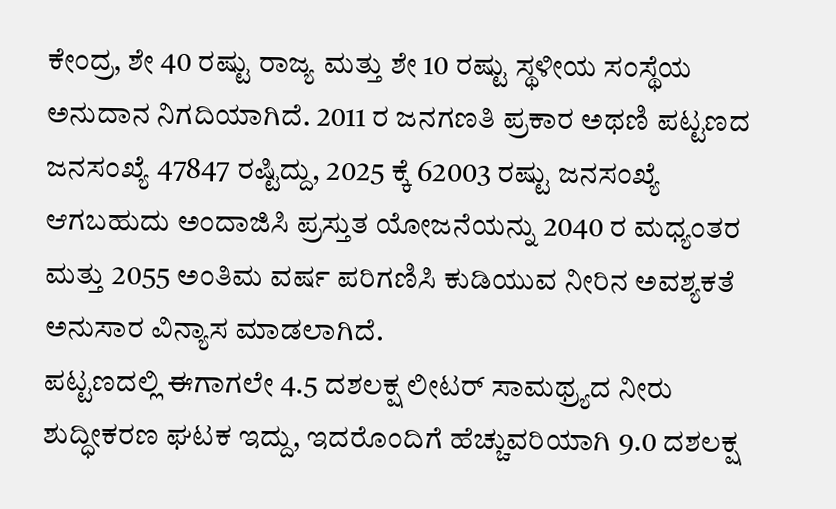ಕೇಂದ್ರ, ಶೇ 40 ರಷ್ಟು ರಾಜ್ಯ ಮತ್ತು ಶೇ 10 ರಷ್ಟು ಸ್ಥಳೀಯ ಸಂಸ್ಥೆಯ ಅನುದಾನ ನಿಗದಿಯಾಗಿದೆ. 2011 ರ ಜನಗಣತಿ ಪ್ರಕಾರ ಅಥಣಿ ಪಟ್ಟಣದ ಜನಸಂಖ್ಯೆ 47847 ರಷ್ಟಿದ್ದು, 2025 ಕ್ಕೆ 62003 ರಷ್ಟು ಜನಸಂಖ್ಯೆ ಆಗಬಹುದು ಅಂದಾಜಿಸಿ ಪ್ರಸ್ತುತ ಯೋಜನೆಯನ್ನು 2040 ರ ಮಧ್ಯಂತರ ಮತ್ತು 2055 ಅಂತಿಮ ವರ್ಷ ಪರಿಗಣಿಸಿ ಕುಡಿಯುವ ನೀರಿನ ಅವಶ್ಯಕತೆ ಅನುಸಾರ ವಿನ್ಯಾಸ ಮಾಡಲಾಗಿದೆ.
ಪಟ್ಟಣದಲ್ಲಿ ಈಗಾಗಲೇ 4.5 ದಶಲಕ್ಷ ಲೀಟರ್ ಸಾಮಥ್ರ್ಯದ ನೀರು ಶುದ್ಧೀಕರಣ ಘಟಕ ಇದ್ದು, ಇದರೊಂದಿಗೆ ಹೆಚ್ಚುವರಿಯಾಗಿ 9.0 ದಶಲಕ್ಷ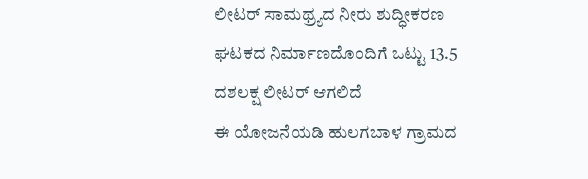ಲೀಟರ್ ಸಾಮಥ್ರ್ಯದ ನೀರು ಶುದ್ಧೀಕರಣ ಘಟಕದ ನಿರ್ಮಾಣದೊಂದಿಗೆ ಒಟ್ಟು 13.5 ದಶಲಕ್ಷ ಲೀಟರ್ ಆಗಲಿದೆ
ಈ ಯೋಜನೆಯಡಿ ಹುಲಗಬಾಳ ಗ್ರಾಮದ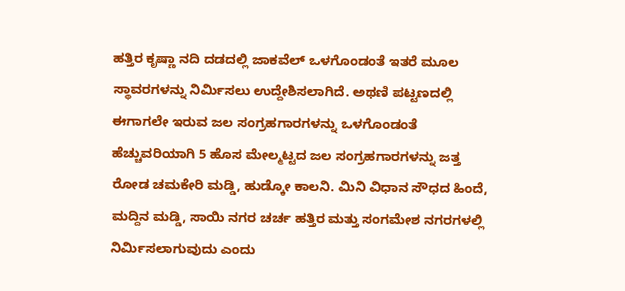ಹತ್ತಿರ ಕೃಷ್ಣಾ ನದಿ ದಡದಲ್ಲಿ ಜಾಕವೆಲ್ ಒಳಗೊಂಡಂತೆ ಇತರೆ ಮೂಲ ಸ್ಥಾವರಗಳನ್ನು ನಿರ್ಮಿಸಲು ಉದ್ದೇಶಿಸಲಾಗಿದೆ. ಅಥಣಿ ಪಟ್ಟಣದಲ್ಲಿ ಈಗಾಗಲೇ ಇರುವ ಜಲ ಸಂಗ್ರಹಗಾರಗಳನ್ನು ಒಳಗೊಂಡಂತೆ ಹೆಚ್ಚುವರಿಯಾಗಿ 5 ಹೊಸ ಮೇಲ್ಮಟ್ಟದ ಜಲ ಸಂಗ್ರಹಗಾರಗಳನ್ನು ಜತ್ತ ರೋಡ ಚಮಕೇರಿ ಮಡ್ಡಿ, ಹುಡ್ಕೋ ಕಾಲನಿ. ಮಿನಿ ವಿಧಾನ ಸೌಧದ ಹಿಂದೆ, ಮದ್ದಿನ ಮಡ್ಡಿ, ಸಾಯಿ ನಗರ ಚರ್ಚ ಹತ್ತಿರ ಮತ್ತು ಸಂಗಮೇಶ ನಗರಗಳಲ್ಲಿ ನಿರ್ಮಿಸಲಾಗುವುದು ಎಂದು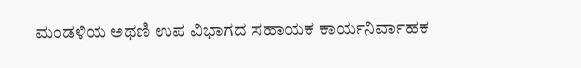ಮಂಡಳಿಯ ಅಥಣಿ ಉಪ ವಿಭಾಗದ ಸಹಾಯಕ ಕಾರ್ಯನಿರ್ವಾಹಕ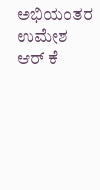ಅಭಿಯಂತರ ಉಮೇಶ ಆರ್ ಕೆ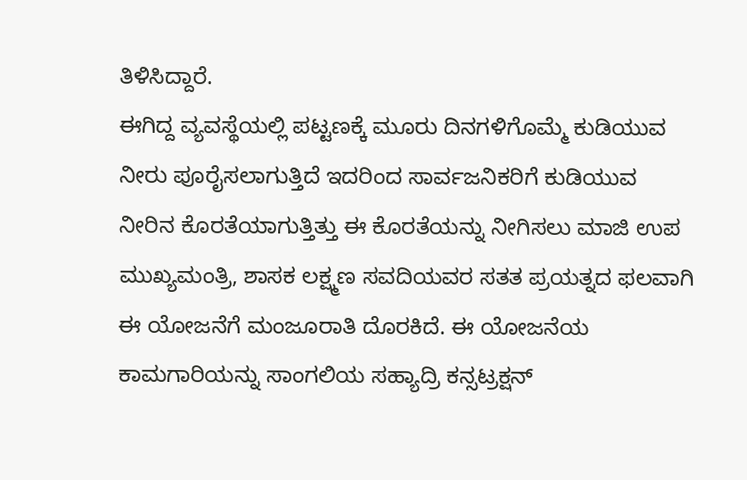ತಿಳಿಸಿದ್ದಾರೆ.
ಈಗಿದ್ದ ವ್ಯವಸ್ಥೆಯಲ್ಲಿ ಪಟ್ಟಣಕ್ಕೆ ಮೂರು ದಿನಗಳಿಗೊಮ್ಮೆ ಕುಡಿಯುವ ನೀರು ಪೂರೈಸಲಾಗುತ್ತಿದೆ ಇದರಿಂದ ಸಾರ್ವಜನಿಕರಿಗೆ ಕುಡಿಯುವ ನೀರಿನ ಕೊರತೆಯಾಗುತ್ತಿತ್ತು ಈ ಕೊರತೆಯನ್ನು ನೀಗಿಸಲು ಮಾಜಿ ಉಪ ಮುಖ್ಯಮಂತ್ರಿ, ಶಾಸಕ ಲಕ್ಷ್ಮಣ ಸವದಿಯವರ ಸತತ ಪ್ರಯತ್ನದ ಫಲವಾಗಿ ಈ ಯೋಜನೆಗೆ ಮಂಜೂರಾತಿ ದೊರಕಿದೆ. ಈ ಯೋಜನೆಯ ಕಾಮಗಾರಿಯನ್ನು ಸಾಂಗಲಿಯ ಸಹ್ಯಾದ್ರಿ ಕನ್ಸಟ್ರಕ್ಷನ್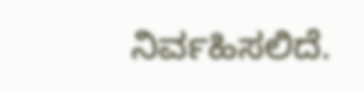ನಿರ್ವಹಿಸಲಿದೆ.